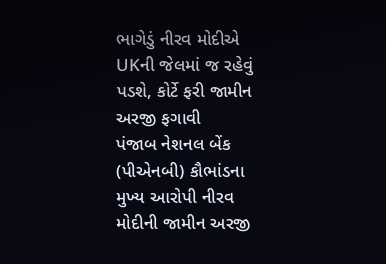ભાગેડું નીરવ મોદીએ UKની જેલમાં જ રહેવું પડશે, કોર્ટે ફરી જામીન અરજી ફગાવી
પંજાબ નેશનલ બેંક (પીએનબી) કૌભાંડના મુખ્ય આરોપી નીરવ મોદીની જામીન અરજી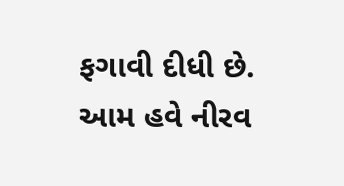ફગાવી દીધી છે. આમ હવે નીરવ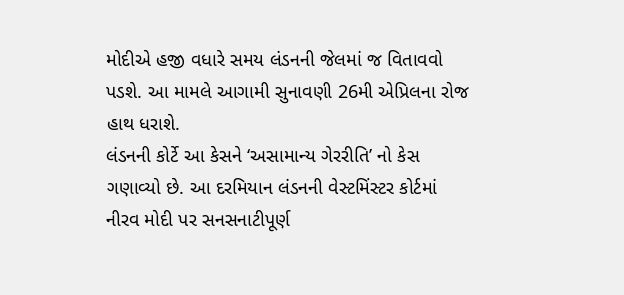મોદીએ હજી વધારે સમય લંડનની જેલમાં જ વિતાવવો પડશે. આ મામલે આગામી સુનાવણી 26મી એપ્રિલના રોજ હાથ ધરાશે.
લંડનની કોર્ટે આ કેસને ‘અસામાન્ય ગેરરીતિ’ નો કેસ ગણાવ્યો છે. આ દરમિયાન લંડનની વેસ્ટમિંસ્ટર કોર્ટમાં નીરવ મોદી પર સનસનાટીપૂર્ણ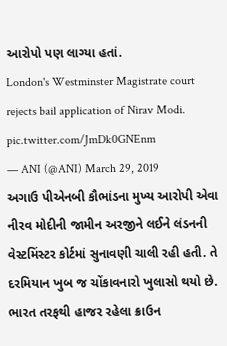આરોપો પણ લાગ્યા હતાં.
London's Westminster Magistrate court rejects bail application of Nirav Modi. pic.twitter.com/JmDk0GNEnm
— ANI (@ANI) March 29, 2019
અગાઉ પીએનબી કૌભાંડના મુખ્ય આરોપી એવા નીરવ મોદીની જામીન અરજીને લઈને લંડનની વેસ્ટમિંસ્ટર કોર્ટમાં સુનાવણી ચાલી રહી હતી. તે દરમિયાન ખુબ જ ચોંકાવનારો ખુલાસો થયો છે. ભારત તરફથી હાજર રહેલા ક્રાઉન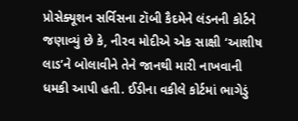પ્રોસેક્યૂશન સર્વિસના ટૉબી કૈદમેને લંડનની કોર્ટને જણાવ્યું છે કે, નીરવ મોદીએ એક સાક્ષી ‘આશીષ લાડ’ને બોલાવીને તેને જાનથી મારી નાખવાની ધમકી આપી હતી. ઈડીના વકીલે કોર્ટમાં ભાગેડું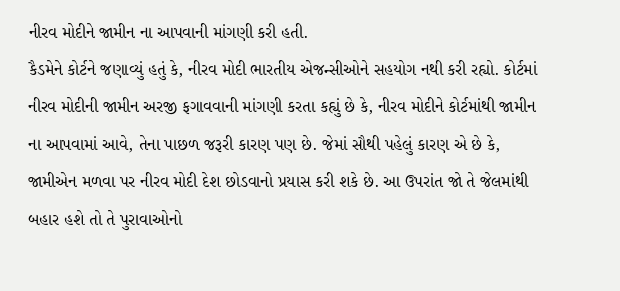નીરવ મોદીને જામીન ના આપવાની માંગણી કરી હતી.
કૈડમેને કોર્ટને જણાવ્યું હતું કે, નીરવ મોદી ભારતીય એજન્સીઓને સહયોગ નથી કરી રહ્યો. કોર્ટમાં નીરવ મોદીની જામીન અરજી ફગાવવાની માંગણી કરતા કહ્યું છે કે, નીરવ મોદીને કોર્ટમાંથી જામીન ના આપવામાં આવે, તેના પાછળ જરૂરી કારણ પણ છે. જેમાં સૌથી પહેલું કારણ એ છે કે, જામીએન મળવા પર નીરવ મોદી દેશ છોડવાનો પ્રયાસ કરી શકે છે. આ ઉપરાંત જો તે જેલમાંથી બહાર હશે તો તે પુરાવાઓનો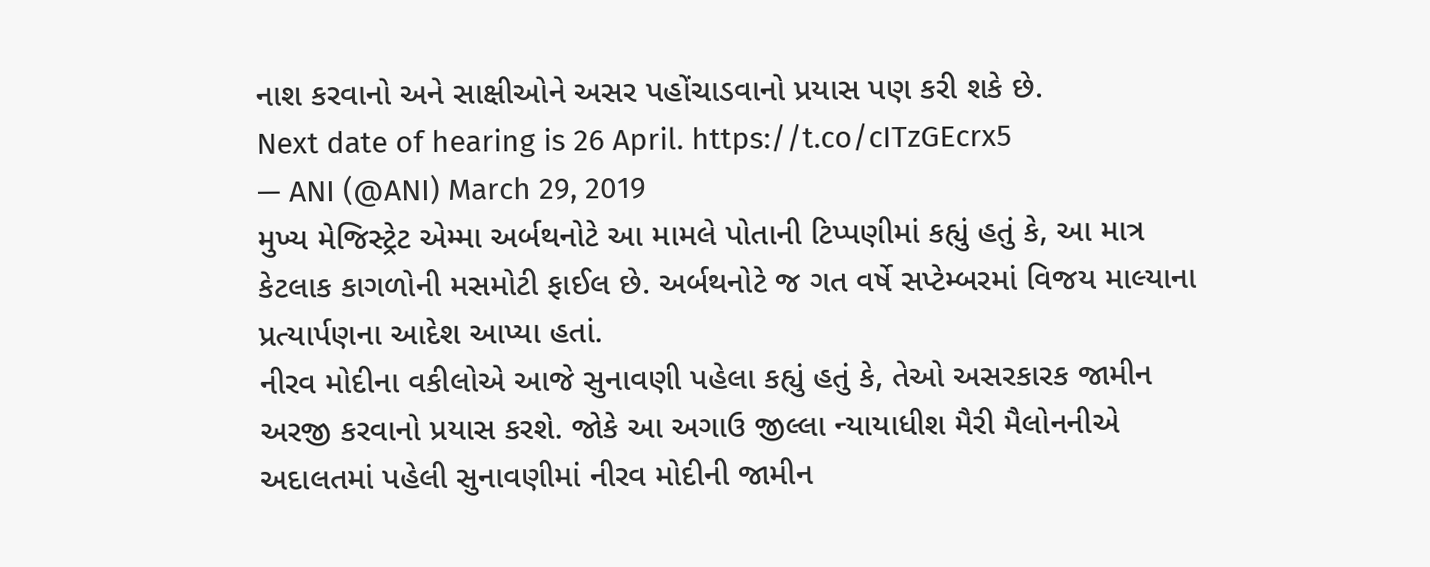નાશ કરવાનો અને સાક્ષીઓને અસર પહોંચાડવાનો પ્રયાસ પણ કરી શકે છે.
Next date of hearing is 26 April. https://t.co/cITzGEcrx5
— ANI (@ANI) March 29, 2019
મુખ્ય મેજિસ્ટ્રેટ એમ્મા અર્બથનોટે આ મામલે પોતાની ટિપ્પણીમાં કહ્યું હતું કે, આ માત્ર કેટલાક કાગળોની મસમોટી ફાઈલ છે. અર્બથનોટે જ ગત વર્ષે સપ્ટેમ્બરમાં વિજય માલ્યાના પ્રત્યાર્પણના આદેશ આપ્યા હતાં.
નીરવ મોદીના વકીલોએ આજે સુનાવણી પહેલા કહ્યું હતું કે, તેઓ અસરકારક જામીન અરજી કરવાનો પ્રયાસ કરશે. જોકે આ અગાઉ જીલ્લા ન્યાયાધીશ મૈરી મૈલોનનીએ અદાલતમાં પહેલી સુનાવણીમાં નીરવ મોદીની જામીન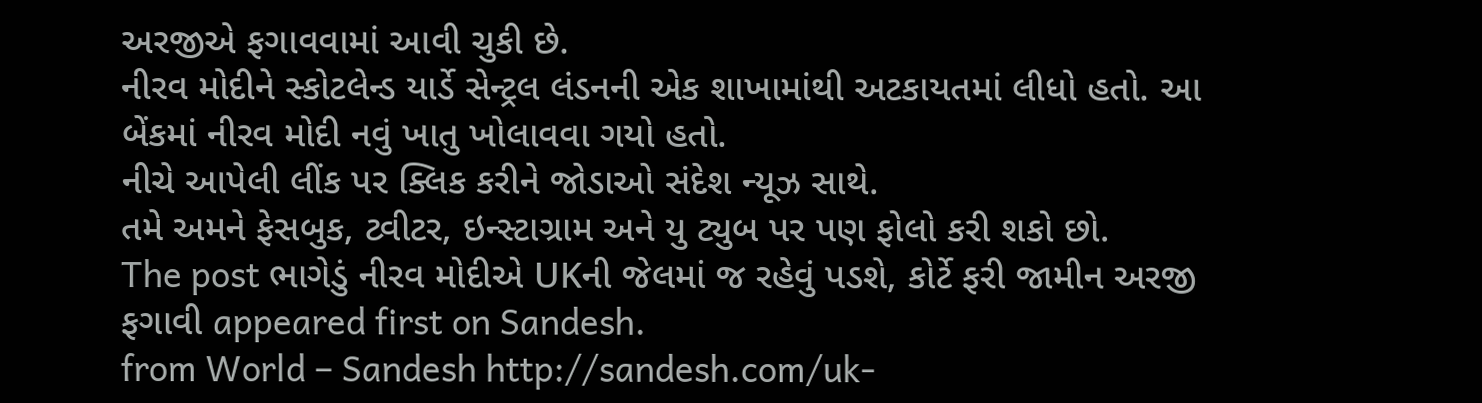અરજીએ ફગાવવામાં આવી ચુકી છે.
નીરવ મોદીને સ્કોટલેન્ડ યાર્ડે સેન્ટ્રલ લંડનની એક શાખામાંથી અટકાયતમાં લીધો હતો. આ બેંકમાં નીરવ મોદી નવું ખાતુ ખોલાવવા ગયો હતો.
નીચે આપેલી લીંક પર ક્લિક કરીને જોડાઓ સંદેશ ન્યૂઝ સાથે.
તમે અમને ફેસબુક, ટ્વીટર, ઇન્સ્ટાગ્રામ અને યુ ટ્યુબ પર પણ ફોલો કરી શકો છો.
The post ભાગેડું નીરવ મોદીએ UKની જેલમાં જ રહેવું પડશે, કોર્ટે ફરી જામીન અરજી ફગાવી appeared first on Sandesh.
from World – Sandesh http://sandesh.com/uk-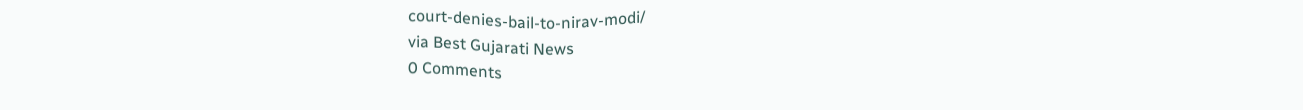court-denies-bail-to-nirav-modi/
via Best Gujarati News
0 Comments